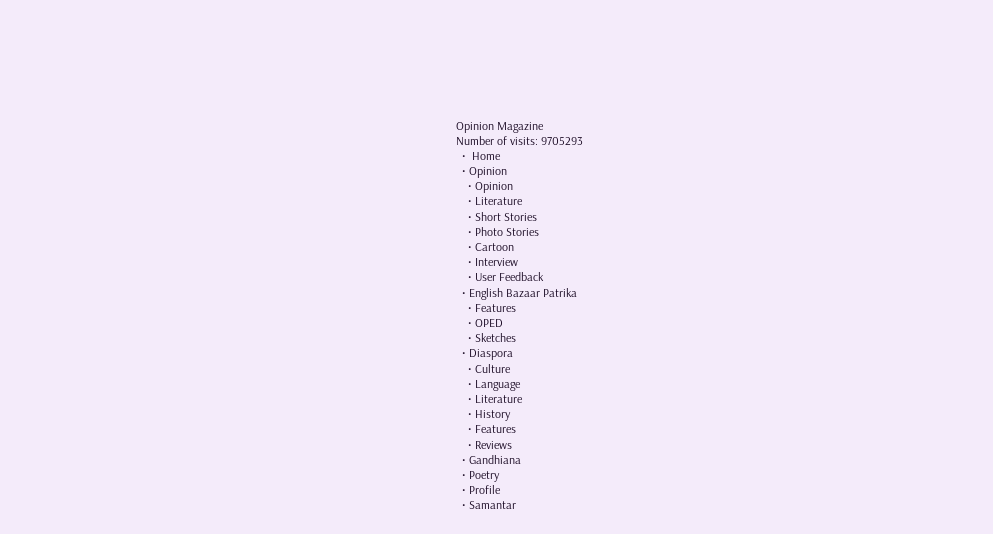Opinion Magazine
Number of visits: 9705293
  •  Home
  • Opinion
    • Opinion
    • Literature
    • Short Stories
    • Photo Stories
    • Cartoon
    • Interview
    • User Feedback
  • English Bazaar Patrika
    • Features
    • OPED
    • Sketches
  • Diaspora
    • Culture
    • Language
    • Literature
    • History
    • Features
    • Reviews
  • Gandhiana
  • Poetry
  • Profile
  • Samantar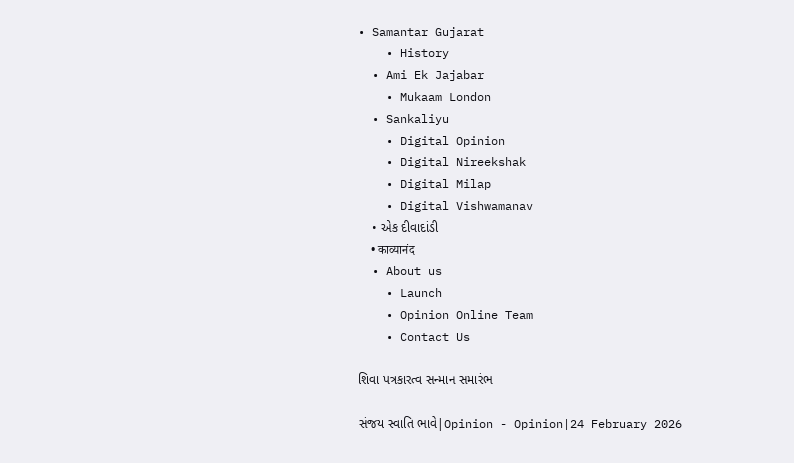• Samantar Gujarat
    • History
  • Ami Ek Jajabar
    • Mukaam London
  • Sankaliyu
    • Digital Opinion
    • Digital Nireekshak
    • Digital Milap
    • Digital Vishwamanav
    • એક દીવાદાંડી
    • काव्यानंद
  • About us
    • Launch
    • Opinion Online Team
    • Contact Us

શિવા પત્રકારત્વ સન્માન સમારંભ

સંજય સ્વાતિ ભાવે|Opinion - Opinion|24 February 2026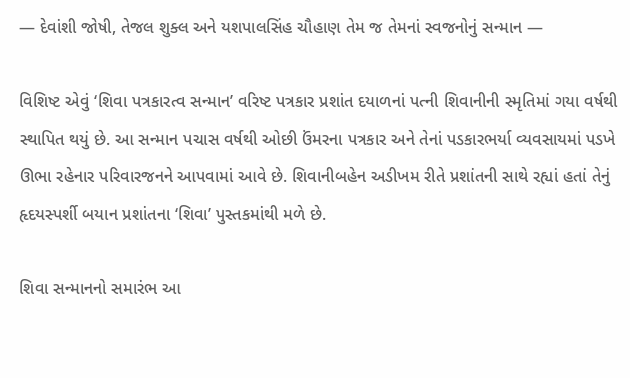— દેવાંશી જોષી, તેજલ શુક્લ અને યશપાલસિંહ ચૌહાણ તેમ જ તેમનાં સ્વજનોનું સન્માન —

વિશિષ્ટ એવું ‘શિવા પત્રકારત્વ સન્માન’ વરિષ્ટ પત્રકાર પ્રશાંત દયાળનાં પત્ની શિવાનીની સ્મૃતિમાં ગયા વર્ષથી સ્થાપિત થયું છે. આ સન્માન પચાસ વર્ષથી ઓછી ઉંમરના પત્રકાર અને તેનાં પડકારભર્યા વ્યવસાયમાં પડખે ઊભા રહેનાર પરિવારજનને આપવામાં આવે છે. શિવાનીબહેન અડીખમ રીતે પ્રશાંતની સાથે રહ્યાં હતાં તેનું હૃદયસ્પર્શી બયાન પ્રશાંતના ‘શિવા’ પુસ્તકમાંથી મળે છે.

શિવા સન્માનનો સમારંભ આ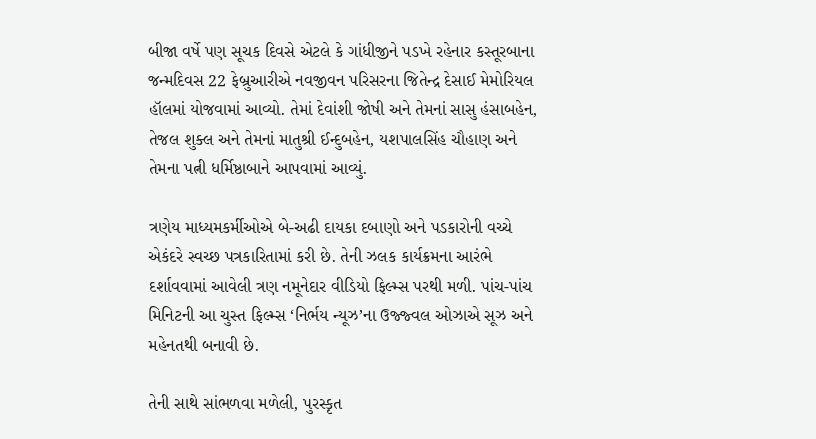બીજા વર્ષે પણ સૂચક દિવસે એટલે કે ગાંધીજીને પડખે રહેનાર કસ્તૂરબાના જન્મદિવસ 22 ફેબ્રુઆરીએ નવજીવન પરિસરના જિતેન્દ્ર દેસાઈ મેમોરિયલ હૉલમાં યોજવામાં આવ્યો. તેમાં દેવાંશી જોષી અને તેમનાં સાસુ હંસાબહેન, તેજલ શુક્લ અને તેમનાં માતુશ્રી ઈન્દુબહેન, યશપાલસિંહ ચૌહાણ અને તેમના પત્ની ધર્મિષ્ઠાબાને આપવામાં આવ્યું.

ત્રણેય માધ્યમકર્મીઓએ બે-અઢી દાયકા દબાણો અને પડકારોની વચ્ચે એકંદરે સ્વચ્છ પત્રકારિતામાં કરી છે. તેની ઝલક કાર્યક્રમના આરંભે દર્શાવવામાં આવેલી ત્રણ નમૂનેદાર વીડિયો ફિલ્મ્સ પરથી મળી. પાંચ-પાંચ મિનિટની આ ચુસ્ત ફિલ્મ્સ ‘નિર્ભય ન્યૂઝ’ના ઉજ્જ્વલ ઓઝાએ સૂઝ અને મહેનતથી બનાવી છે.

તેની સાથે સાંભળવા મળેલી, પુરસ્કૃત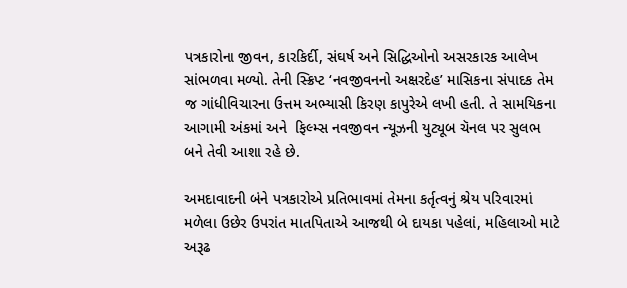પત્રકારોના જીવન, કારકિર્દી, સંઘર્ષ અને સિદ્ધિઓનો અસરકારક આલેખ સાંભળવા મળ્યો. તેની સ્ક્રિપ્ટ ‘નવજીવનનો અક્ષરદેહ’ માસિકના સંપાદક તેમ જ ગાંધીવિચારના ઉત્તમ અભ્યાસી કિરણ કાપુરેએ લખી હતી. તે સામયિકના આગામી અંકમાં અને  ફિલ્મ્સ નવજીવન ન્યૂઝની યુટ્યૂબ ચૅનલ પર સુલભ બને તેવી આશા રહે છે.

અમદાવાદની બંને પત્રકારોએ પ્રતિભાવમાં તેમના કર્તૃત્વનું શ્રેય પરિવારમાં મળેલા ઉછેર ઉપરાંત માતપિતાએ આજથી બે દાયકા પહેલાં, મહિલાઓ માટે અરૂઢ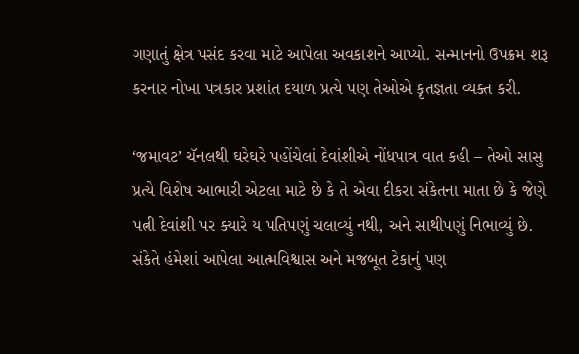ગણાતું ક્ષેત્ર પસંદ કરવા માટે આપેલા અવકાશને આપ્યો. સન્માનનો ઉપક્રમ શરૂ કરનાર નોખા પત્રકાર પ્રશાંત દયાળ પ્રત્યે પણ તેઓએ કૃતજ્ઞતા વ્યક્ત કરી.

‘જમાવટ’ ચૅનલથી ઘરેઘરે પહોંચેલાં દેવાંશીએ નોંધપાત્ર વાત કહી – તેઓ સાસુ પ્રત્યે વિશેષ આભારી એટલા માટે છે કે તે એવા દીકરા સંકેતના માતા છે કે જેણે પત્ની દેવાંશી પર ક્યારે ય પતિપણું ચલાવ્યું નથી, અને સાથીપણું નિભાવ્યું છે. સંકેતે હંમેશાં આપેલા આત્મવિશ્વાસ અને મજબૂત ટેકાનું પણ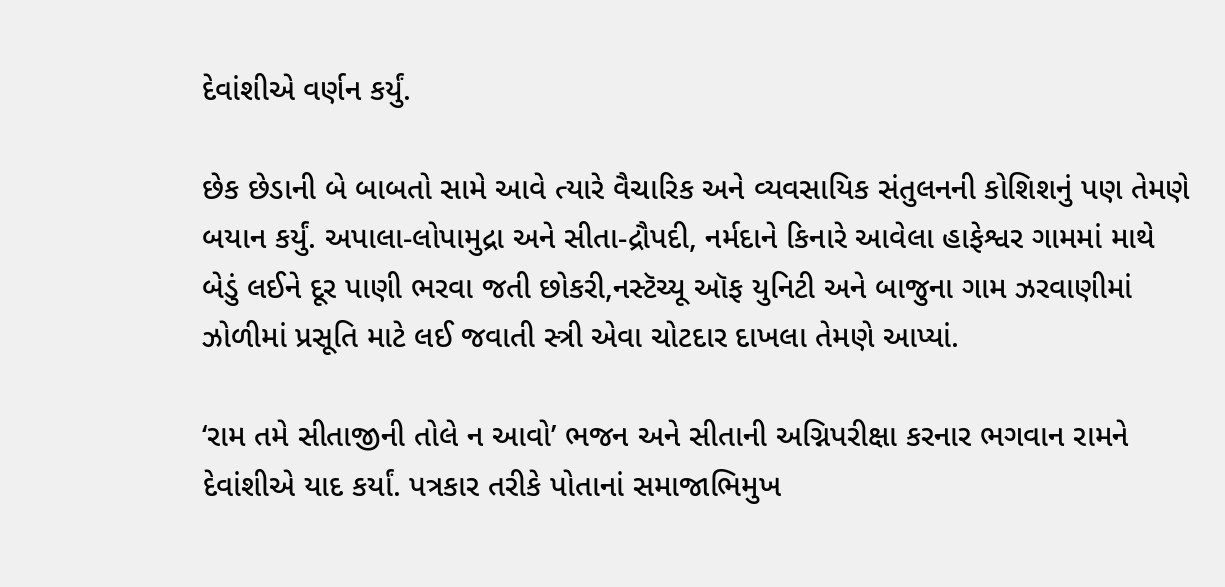દેવાંશીએ વર્ણન કર્યું.

છેક છેડાની બે બાબતો સામે આવે ત્યારે વૈચારિક અને વ્યવસાયિક સંતુલનની કોશિશનું પણ તેમણે બયાન કર્યું. અપાલા-લોપામુદ્રા અને સીતા-દ્રૌપદી, નર્મદાને કિનારે આવેલા હાફેશ્વર ગામમાં માથે બેડું લઈને દૂર પાણી ભરવા જતી છોકરી,નસ્ટૅચ્યૂ ઑફ યુનિટી અને બાજુના ગામ ઝરવાણીમાં ઝોળીમાં પ્રસૂતિ માટે લઈ જવાતી સ્ત્રી એવા ચોટદાર દાખલા તેમણે આપ્યાં.

‘રામ તમે સીતાજીની તોલે ન આવો’ ભજન અને સીતાની અગ્નિપરીક્ષા કરનાર ભગવાન રામને દેવાંશીએ યાદ કર્યાં. પત્રકાર તરીકે પોતાનાં સમાજાભિમુખ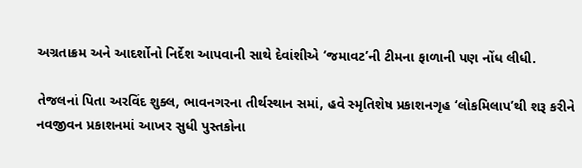અગ્રતાક્રમ અને આદર્શોનો નિર્દેશ આપવાની સાથે દેવાંશીએ ‘જમાવટ’ની ટીમના ફાળાની પણ નોંધ લીધી.

તેજલનાં પિતા અરવિંદ શુક્લ, ભાવનગરના તીર્થસ્થાન સમાં, હવે સ્મૃતિશેષ પ્રકાશનગૃહ ‘લોકમિલાપ’થી શરૂ કરીને નવજીવન પ્રકાશનમાં આખર સુધી પુસ્તકોના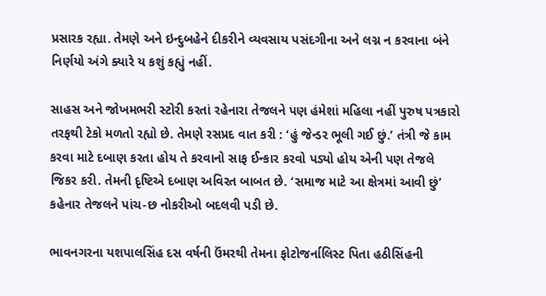પ્રસારક રહ્યા. તેમણે અને ઇન્દુબહેને દીકરીને વ્યવસાય પસંદગીના અને લગ્ન ન કરવાના બંને નિર્ણયો અંગે ક્યારે ય કશું કહ્યું નહીં.

સાહસ અને જોખમભરી સ્ટોરી કરતાં રહેનારા તેજલને પણ હંમેશાં મહિલા નહીં પુરુષ પત્રકારો તરફથી ટેકો મળતો રહ્યો છે. તેમણે રસપ્રદ વાત કરી : ‘હું જેન્ડર ભૂલી ગઈ છું.’ તંત્રી જે કામ કરવા માટે દબાણ કરતા હોય તે કરવાનો સાફ ઈન્કાર કરવો પડ્યો હોય એની પણ તેજલે જિકર કરી. તેમની દૃષ્ટિએ દબાણ અવિરત બાબત છે. ‘સમાજ માટે આ ક્ષેત્રમાં આવી છું’ કહેનાર તેજલને પાંચ-છ નોકરીઓ બદલવી પડી છે.

ભાવનગરના યશપાલસિંહ દસ વર્ષની ઉંમરથી તેમના ફોટોજર્નાલિસ્ટ પિતા હઠીસિંહની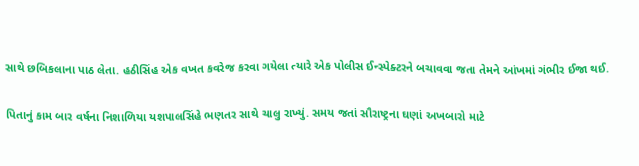સાથે છબિકલાના પાઠ લેતા. હઠીસિંહ એક વખત કવરેજ કરવા ગયેલા ત્યારે એક પોલીસ ઈન્સ્પેક્ટરને બચાવવા જતા તેમને આંખમાં ગંભીર ઈજા થઈ.

પિતાનું કામ બાર વર્ષના નિશાળિયા યશપાલસિંહે ભણતર સાથે ચાલુ રાખ્યું. સમય જતાં સૌરાષ્ટ્રના ઘણાં અખબારો માટે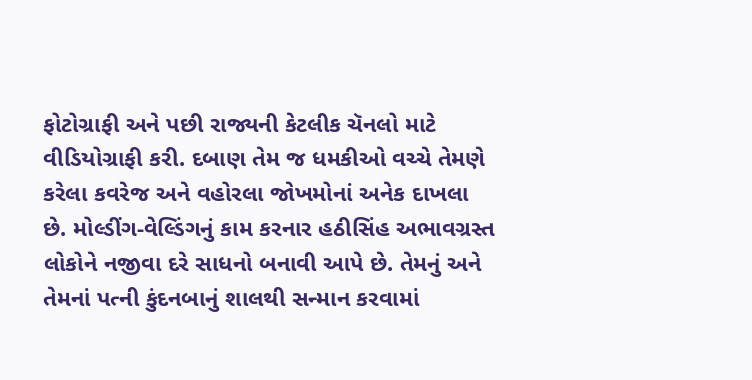ફોટોગ્રાફી અને પછી રાજ્યની કેટલીક ચૅનલો માટે વીડિયોગ્રાફી કરી. દબાણ તેમ જ ધમકીઓ વચ્ચે તેમણે કરેલા કવરેજ અને વહોરલા જોખમોનાં અનેક દાખલા છે. મોલ્ડીંગ-વેલ્ડિંગનું કામ કરનાર હઠીસિંહ અભાવગ્રસ્ત લોકોને નજીવા દરે સાધનો બનાવી આપે છે. તેમનું અને તેમનાં પત્ની કુંદનબાનું શાલથી સન્માન કરવામાં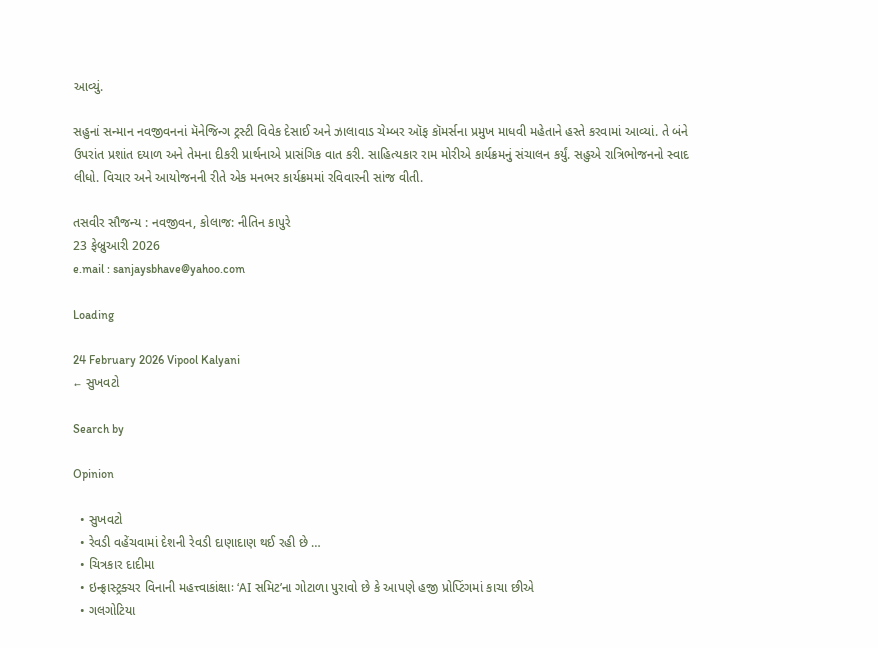આવ્યું.

સહુનાં સન્માન નવજીવનનાં મૅનેજિન્ગ ટ્રસ્ટી વિવેક દેસાઈ અને ઝાલાવાડ ચેમ્બર ઑફ કૉમર્સના પ્રમુખ માધવી મહેતાને હસ્તે કરવામાં આવ્યાં. તે બંને ઉપરાંત પ્રશાંત દયાળ અને તેમના દીકરી પ્રાર્થનાએ પ્રાસંગિક વાત કરી. સાહિત્યકાર રામ મોરીએ કાર્યક્રમનું સંચાલન કર્યું. સહુએ રાત્રિભોજનનો સ્વાદ લીધો. વિચાર અને આયોજનની રીતે એક મનભર કાર્યક્રમમાં રવિવારની સાંજ વીતી.

તસવીર સૌજન્ય : નવજીવન, કોલાજ: નીતિન કાપુરે
23 ફેબ્રુઆરી 2026
e.mail : sanjaysbhave@yahoo.com

Loading

24 February 2026 Vipool Kalyani
← સુખવટો

Search by

Opinion

  • સુખવટો
  • રેવડી વહેંચવામાં દેશની રેવડી દાણાદાણ થઈ રહી છે …
  • ચિત્રકાર દાદીમા
  • ઇન્ફ્રાસ્ટ્રક્ચર વિનાની મહત્ત્વાકાંક્ષાઃ ‘AI સમિટ’ના ગોટાળા પુરાવો છે કે આપણે હજી પ્રોપ્ટિંગમાં કાચા છીએ
  • ગલગોટિયા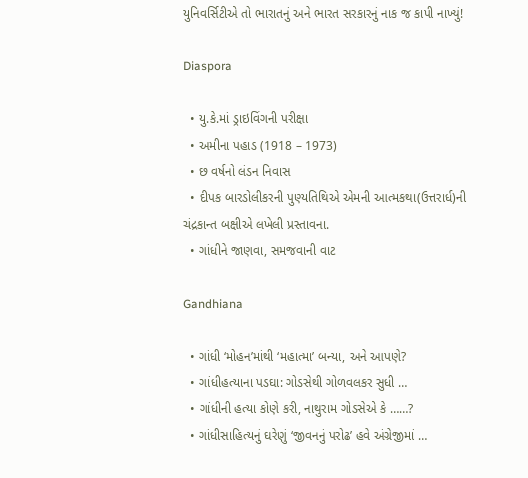યુનિવર્સિટીએ તો ભારાતનું અને ભારત સરકારનું નાક જ કાપી નાખ્યું!

Diaspora

  • યુ.કે.માં ડ્રાઇવિંગની પરીક્ષા
  • અમીના પહાડ (1918 – 1973)
  • છ વર્ષનો લંડન નિવાસ
  • દીપક બારડોલીકરની પુણ્યતિથિએ એમની આત્મકથા(ઉત્તરાર્ધ)ની ચંદ્રકાન્ત બક્ષીએ લખેલી પ્રસ્તાવના.
  • ગાંધીને જાણવા, સમજવાની વાટ

Gandhiana

  • ગાંધી ‘મોહન’માંથી ‘મહાત્મા’ બન્યા, અને આપણે?
  • ગાંધીહત્યાના પડઘા: ગોડસેથી ગોળવલકર સુધી …
  • ગાંધીની હત્યા કોણે કરી, નાથુરામ ગોડસેએ કે ……?
  • ગાંધીસાહિત્યનું ઘરેણું ‘જીવનનું પરોઢ’ હવે અંગ્રેજીમાં …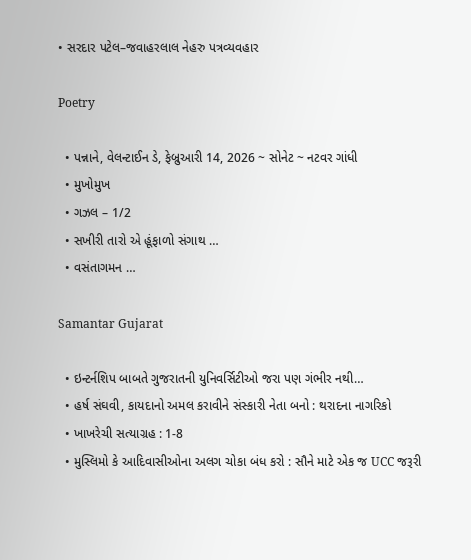• સરદાર પટેલ–જવાહરલાલ નેહરુ પત્રવ્યવહાર

Poetry

  • પન્નાને, વેલન્ટાઈન ડે, ફેબ્રુઆરી 14, 2026 ~ સોનેટ ~ નટવર ગાંધી
  • મુખોમુખ
  • ગઝલ – 1/2
  • સખીરી તારો એ હૂંફાળો સંગાથ …
  • વસંતાગમન …

Samantar Gujarat

  • ઇન્ટર્નશિપ બાબતે ગુજરાતની યુનિવર્સિટીઓ જરા પણ ગંભીર નથી…
  • હર્ષ સંઘવી, કાયદાનો અમલ કરાવીને સંસ્કારી નેતા બનો : થરાદના નાગરિકો
  • ખાખરેચી સત્યાગ્રહ : 1-8
  • મુસ્લિમો કે આદિવાસીઓના અલગ ચોકા બંધ કરો : સૌને માટે એક જ UCC જરૂરી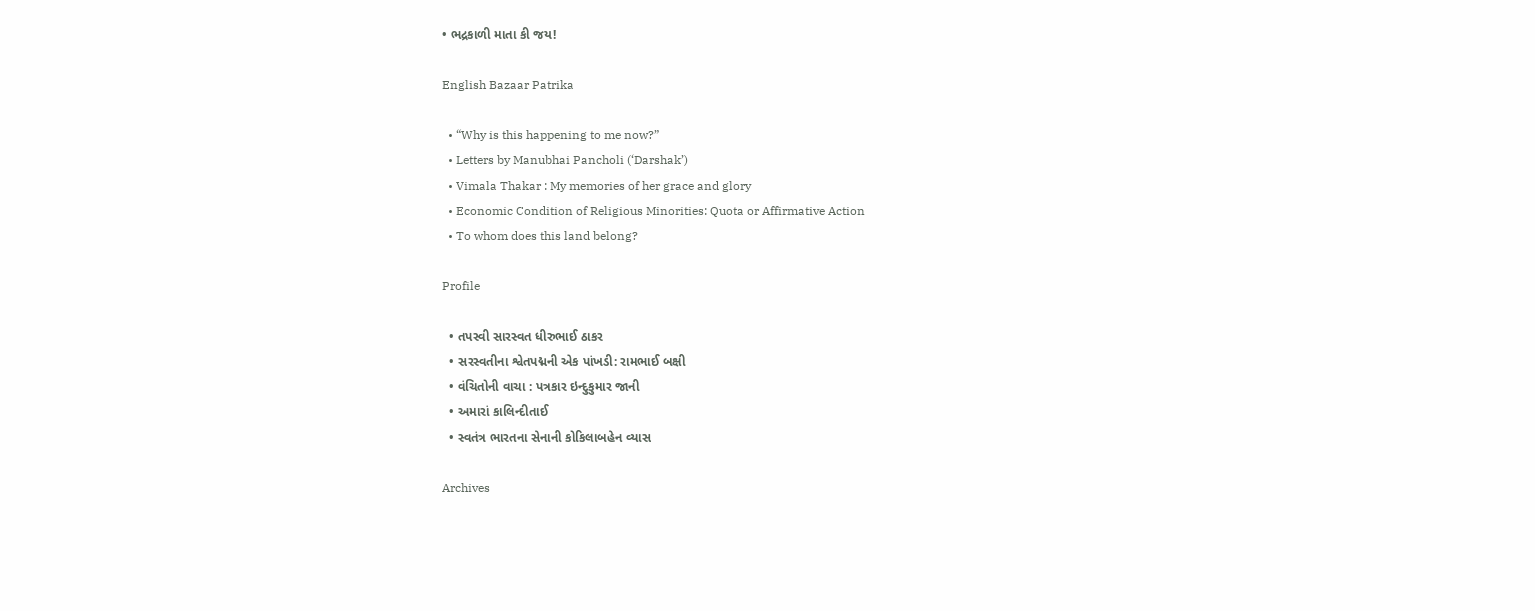• ભદ્રકાળી માતા કી જય!

English Bazaar Patrika

  • “Why is this happening to me now?”
  • Letters by Manubhai Pancholi (‘Darshak’)
  • Vimala Thakar : My memories of her grace and glory
  • Economic Condition of Religious Minorities: Quota or Affirmative Action
  • To whom does this land belong?

Profile

  • તપસ્વી સારસ્વત ધીરુભાઈ ઠાકર
  • સરસ્વતીના શ્વેતપદ્મની એક પાંખડી: રામભાઈ બક્ષી
  • વંચિતોની વાચા : પત્રકાર ઇન્દુકુમાર જાની
  • અમારાં કાલિન્દીતાઈ
  • સ્વતંત્ર ભારતના સેનાની કોકિલાબહેન વ્યાસ

Archives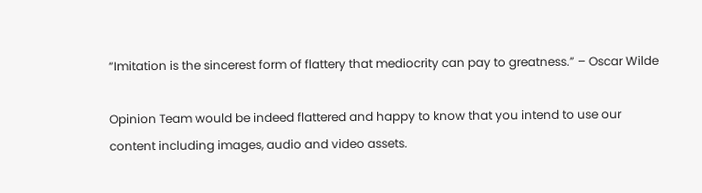“Imitation is the sincerest form of flattery that mediocrity can pay to greatness.” – Oscar Wilde

Opinion Team would be indeed flattered and happy to know that you intend to use our content including images, audio and video assets.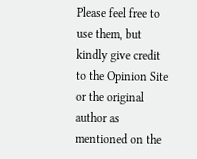Please feel free to use them, but kindly give credit to the Opinion Site or the original author as mentioned on the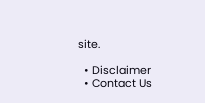site.

  • Disclaimer
  • Contact Us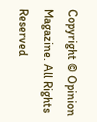Copyright © Opinion Magazine. All Rights Reserved